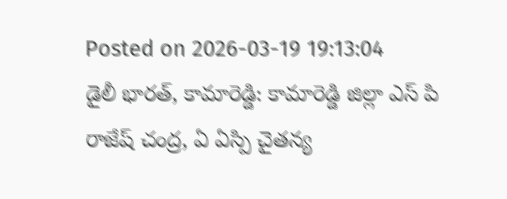Posted on 2026-03-19 19:13:04
డైలీ భారత్, కామారెడ్డి: కామారెడ్డి జిల్లా ఎస్ పి రాజేష్ చంద్ర, ఏ ఏస్పి చైతన్య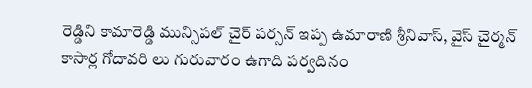రెడ్డిని కామారెడ్డి మున్సిపల్ చైర్ పర్సన్ ఇప్ప ఉమారాణి శ్రీనివాస్, వైస్ చైర్మన్ కాసార్ల గోదావరి లు గురువారం ఉగాది పర్వదినం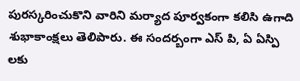పురస్కరించుకొని వారిని మర్యాద పూర్వకంగా కలిసి ఉగాది శుభాకాంక్షలు తెలిపారు. ఈ సందర్బంగా ఎస్ పి, ఏ ఏస్పి లకు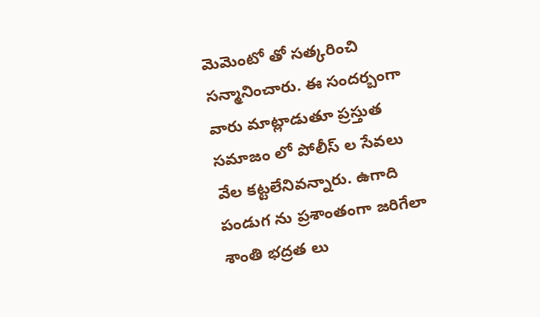మెమెంటో తో సత్కరించి సన్మానించారు. ఈ సందర్బంగా వారు మాట్లాడుతూ ప్రస్తుత సమాజం లో పోలీస్ ల సేవలు వేల కట్టలేనివన్నారు. ఉగాది పండుగ ను ప్రశాంతంగా జరిగేలా శాంతి భద్రత లు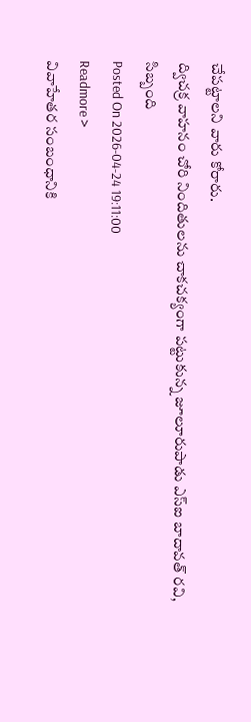చేపట్టాలని వారు కోరారు.
ద్విచక్ర వాహనం చోరి నిందితులను చాకచక్యంగా పట్టుకున్న జూలూరుపాడు ఎస్ఐ బాదావత్ రవి, సిబ్బంది
Posted On 2026-04-24 19:11:00
Readmore >
వివాహేతర సంబంధానికి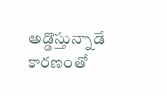అడ్డొస్తున్నాడే కారణంతో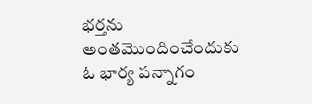భర్తను అంతమొందించేందుకు ఓ భార్య పన్నాగం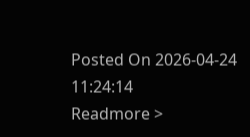Posted On 2026-04-24 11:24:14
Readmore >